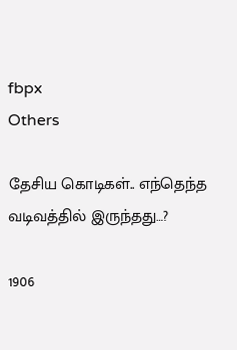fbpx
Others

தேசிய கொடிகள்.. எந்தெந்த வடிவத்தில் இருந்தது…?

1906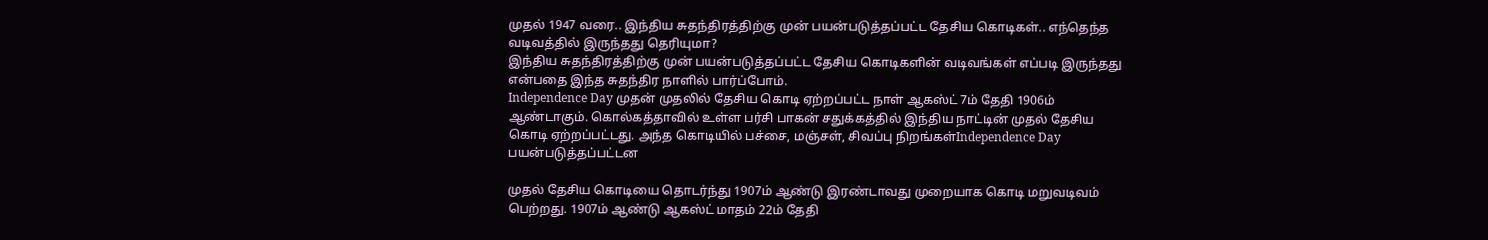முதல் 1947 வரை.. இந்திய சுதந்திரத்திற்கு முன் பயன்படுத்தப்பட்ட தேசிய கொடிகள்.. எந்தெந்த வடிவத்தில் இருந்தது தெரியுமா?
இந்திய சுதந்திரத்திற்கு முன் பயன்படுத்தப்பட்ட தேசிய கொடிகளின் வடிவங்கள் எப்படி இருந்தது என்பதை இந்த சுதந்திர நாளில் பார்ப்போம்.
Independence Day முதன் முதலில் தேசிய கொடி ஏற்றப்பட்ட நாள் ஆகஸ்ட் 7ம் தேதி 1906ம் ஆண்டாகும். கொல்கத்தாவில் உள்ள பர்சி பாகன் சதுக்கத்தில் இந்திய நாட்டின் முதல் தேசிய கொடி ஏற்றப்பட்டது. அந்த கொடியில் பச்சை, மஞ்சள், சிவப்பு நிறங்கள்Independence Day பயன்படுத்தப்பட்டன

முதல் தேசிய கொடியை தொடர்ந்து 1907ம் ஆண்டு இரண்டாவது முறையாக கொடி மறுவடிவம் பெற்றது. 1907ம் ஆண்டு ஆகஸ்ட் மாதம் 22ம் தேதி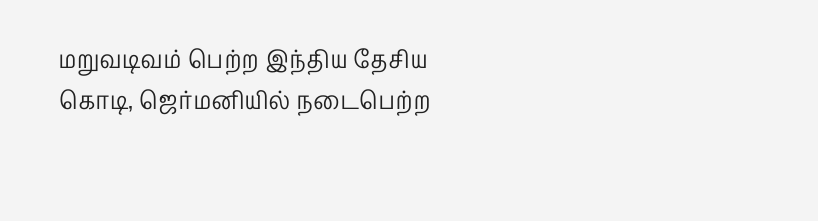மறுவடிவம் பெற்ற இந்திய தேசிய கொடி, ஜெர்மனியில் நடைபெற்ற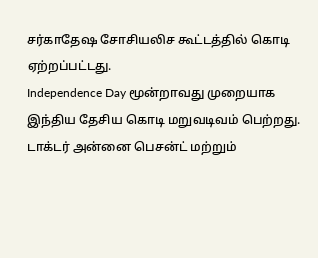சர்காதேஷ சோசியலிச கூட்டத்தில் கொடி ஏற்றப்பட்டது.
Independence Day மூன்றாவது முறையாக இந்திய தேசிய கொடி மறுவடிவம் பெற்றது. டாக்டர் அன்னை பெசன்ட் மற்றும்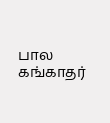பால கங்காதர்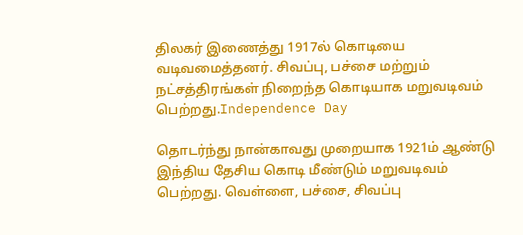திலகர் இணைத்து 1917ல் கொடியை வடிவமைத்தனர். சிவப்பு, பச்சை மற்றும் நட்சத்திரங்கள் நிறைந்த கொடியாக மறுவடிவம் பெற்றது.Independence Day

தொடர்ந்து நான்காவது முறையாக 1921ம் ஆண்டு இந்திய தேசிய கொடி மீண்டும் மறுவடிவம் பெற்றது. வெள்ளை, பச்சை, சிவப்பு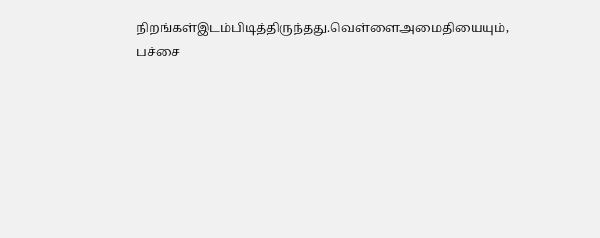நிறங்கள்இடம்பிடித்திருந்தது.வெள்ளைஅமைதியையும், பச்சை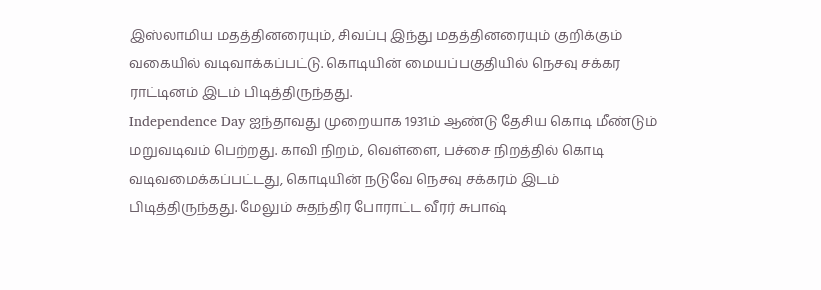இஸ்லாமிய மதத்தினரையும், சிவப்பு இந்து மதத்தினரையும் குறிக்கும் வகையில் வடிவாக்கப்பட்டு. கொடியின் மையப்பகுதியில் நெசவு சக்கர ராட்டினம் இடம் பிடித்திருந்தது.
Independence Day ஐந்தாவது முறையாக 1931ம் ஆண்டு தேசிய கொடி மீண்டும் மறுவடிவம் பெற்றது. காவி நிறம், வெள்ளை, பச்சை நிறத்தில் கொடி வடிவமைக்கப்பட்டது, கொடியின் நடுவே நெசவு சக்கரம் இடம் பிடித்திருந்தது. மேலும் சுதந்திர போராட்ட வீரர் சுபாஷ்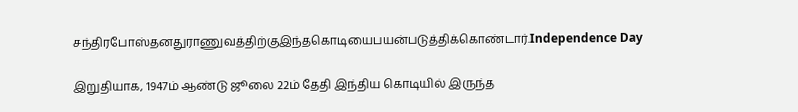சந்திரபோஸ்தனதுராணுவத்திற்குஇந்தகொடியைபயன்படுத்திக்கொண்டார்.Independence Day

இறுதியாக, 1947ம் ஆண்டு ஜூலை 22ம் தேதி இந்திய கொடியில் இருந்த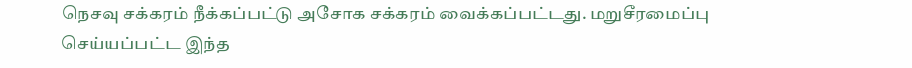நெசவு சக்கரம் நீக்கப்பட்டு அசோக சக்கரம் வைக்கப்பட்டது. மறுசீரமைப்பு செய்யப்பட்ட இந்த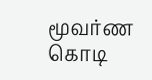மூவர்ண கொடி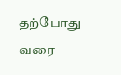தற்போது வரை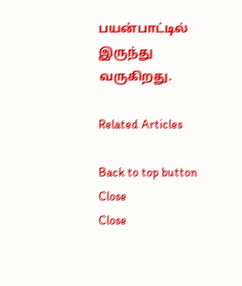பயன்பாட்டில் இருந்து வருகிறது.

Related Articles

Back to top button
Close
Close